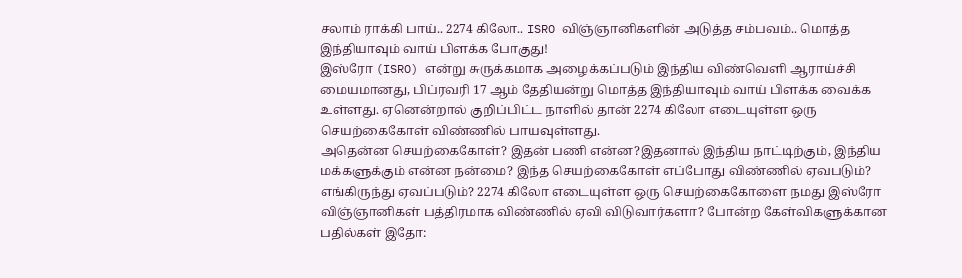சலாம் ராக்கி பாய்.. 2274 கிலோ.. ISRO விஞ்ஞானிகளின் அடுத்த சம்பவம்.. மொத்த இந்தியாவும் வாய் பிளக்க போகுது!
இஸ்ரோ (ISRO) என்று சுருக்கமாக அழைக்கப்படும் இந்திய விண்வெளி ஆராய்ச்சி மையமானது, பிப்ரவரி 17 ஆம் தேதியன்று மொத்த இந்தியாவும் வாய் பிளக்க வைக்க உள்ளது. ஏனென்றால் குறிப்பிட்ட நாளில் தான் 2274 கிலோ எடையுள்ள ஒரு செயற்கைகோள் விண்ணில் பாயவுள்ளது.
அதென்ன செயற்கைகோள்? இதன் பணி என்ன?இதனால் இந்திய நாட்டிற்கும், இந்திய மக்களுக்கும் என்ன நன்மை? இந்த செயற்கைகோள் எப்போது விண்ணில் ஏவபடும்? எங்கிருந்து ஏவப்படும்? 2274 கிலோ எடையுள்ள ஒரு செயற்கைகோளை நமது இஸ்ரோ விஞ்ஞானிகள் பத்திரமாக விண்ணில் ஏவி விடுவார்களா? போன்ற கேள்விகளுக்கான பதில்கள் இதோ: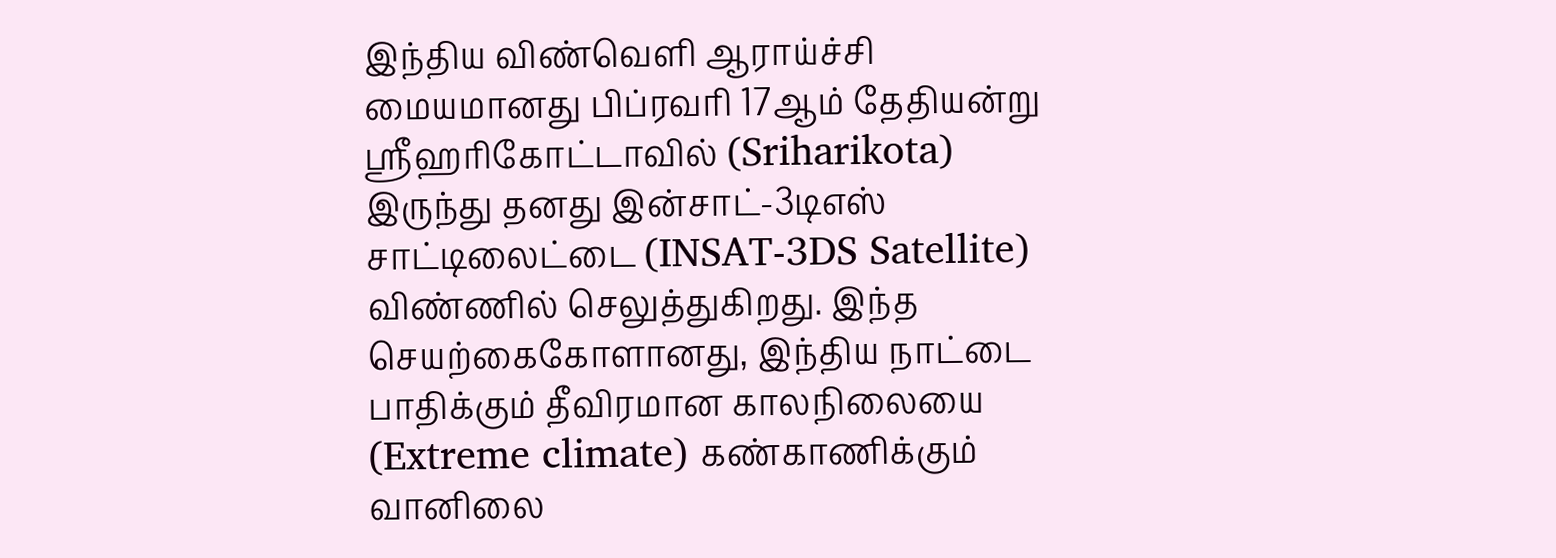இந்திய விண்வெளி ஆராய்ச்சி மையமானது பிப்ரவரி 17ஆம் தேதியன்று ஸ்ரீஹரிகோட்டாவில் (Sriharikota) இருந்து தனது இன்சாட்-3டிஎஸ் சாட்டிலைட்டை (INSAT-3DS Satellite) விண்ணில் செலுத்துகிறது. இந்த செயற்கைகோளானது, இந்திய நாட்டை பாதிக்கும் தீவிரமான காலநிலையை (Extreme climate) கண்காணிக்கும் வானிலை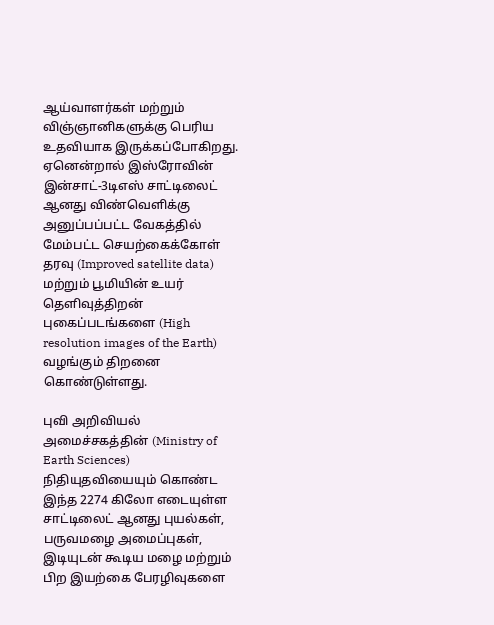ஆய்வாளர்கள் மற்றும் விஞ்ஞானிகளுக்கு பெரிய உதவியாக இருக்கப்போகிறது.
ஏனென்றால் இஸ்ரோவின் இன்சாட்-3டிஎஸ் சாட்டிலைட் ஆனது விண்வெளிக்கு அனுப்பப்பட்ட வேகத்தில் மேம்பட்ட செயற்கைக்கோள் தரவு (Improved satellite data) மற்றும் பூமியின் உயர் தெளிவுத்திறன் புகைப்படங்களை (High resolution images of the Earth) வழங்கும் திறனை கொண்டுள்ளது.

புவி அறிவியல் அமைச்சகத்தின் (Ministry of Earth Sciences) நிதியுதவியையும் கொண்ட இந்த 2274 கிலோ எடையுள்ள சாட்டிலைட் ஆனது புயல்கள், பருவமழை அமைப்புகள், இடியுடன் கூடிய மழை மற்றும் பிற இயற்கை பேரழிவுகளை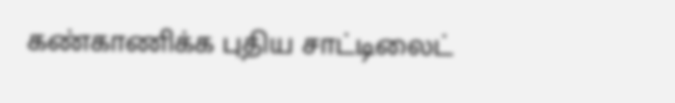கண்காணிக்க புதிய சாட்டிலைட்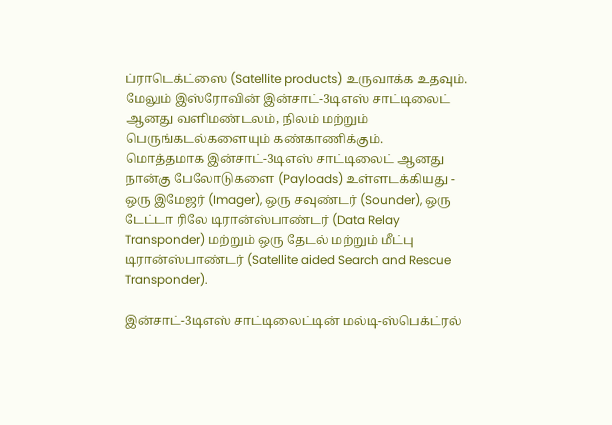ப்ராடெக்ட்ஸை (Satellite products) உருவாக்க உதவும். மேலும் இஸ்ரோவின் இன்சாட்-3டிஎஸ் சாட்டிலைட் ஆனது வளிமண்டலம், நிலம் மற்றும் பெருங்கடல்களையும் கண்காணிக்கும்.
மொத்தமாக இன்சாட்-3டிஎஸ் சாட்டிலைட் ஆனது நான்கு பேலோடுகளை (Payloads) உள்ளடக்கியது - ஒரு இமேஜர் (Imager), ஒரு சவுண்டர் (Sounder), ஒரு டேட்டா ரிலே டிரான்ஸ்பாண்டர் (Data Relay Transponder) மற்றும் ஒரு தேடல் மற்றும் மீட்பு டிரான்ஸ்பாண்டர் (Satellite aided Search and Rescue Transponder).

இன்சாட்-3டிஎஸ் சாட்டிலைட்டின் மல்டி-ஸ்பெக்ட்ரல்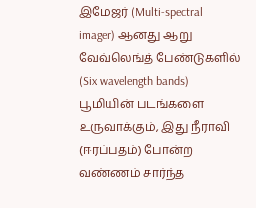இமேஜர் (Multi-spectral imager) ஆனது ஆறு வேவ்லெங்த் பேண்டுகளில் (Six wavelength bands) பூமியின் படங்களை உருவாக்கும், இது நீராவி (ஈரப்பதம்) போன்ற வண்ணம் சார்ந்த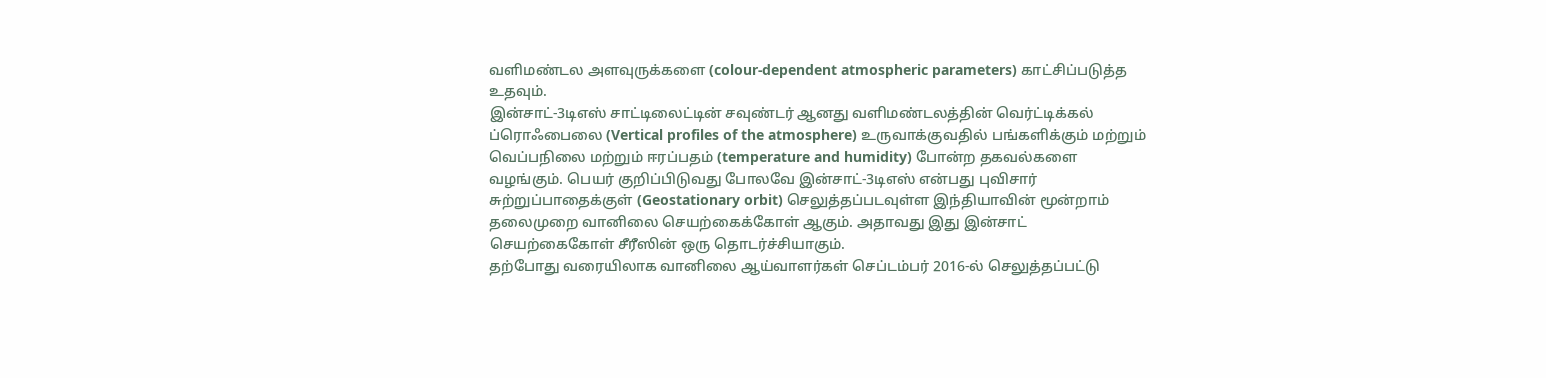வளிமண்டல அளவுருக்களை (colour-dependent atmospheric parameters) காட்சிப்படுத்த உதவும்.
இன்சாட்-3டிஎஸ் சாட்டிலைட்டின் சவுண்டர் ஆனது வளிமண்டலத்தின் வெர்ட்டிக்கல் ப்ரொஃபைலை (Vertical profiles of the atmosphere) உருவாக்குவதில் பங்களிக்கும் மற்றும் வெப்பநிலை மற்றும் ஈரப்பதம் (temperature and humidity) போன்ற தகவல்களை வழங்கும். பெயர் குறிப்பிடுவது போலவே இன்சாட்-3டிஎஸ் என்பது புவிசார் சுற்றுப்பாதைக்குள் (Geostationary orbit) செலுத்தப்படவுள்ள இந்தியாவின் மூன்றாம் தலைமுறை வானிலை செயற்கைக்கோள் ஆகும். அதாவது இது இன்சாட் செயற்கைகோள் சீரீஸின் ஒரு தொடர்ச்சியாகும்.
தற்போது வரையிலாக வானிலை ஆய்வாளர்கள் செப்டம்பர் 2016-ல் செலுத்தப்பட்டு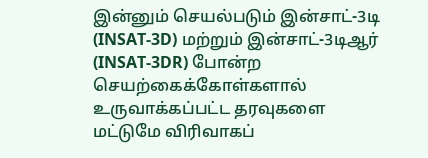இன்னும் செயல்படும் இன்சாட்-3டி (INSAT-3D) மற்றும் இன்சாட்-3டிஆர் (INSAT-3DR) போன்ற செயற்கைக்கோள்களால் உருவாக்கப்பட்ட தரவுகளை மட்டுமே விரிவாகப்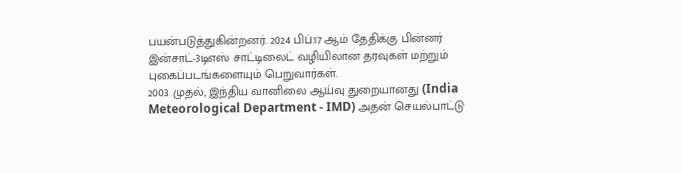பயன்படுத்துகின்றனர். 2024 பிப்.17 ஆம் தேதிக்கு பின்னர் இன்சாட்-3டிஎஸ் சாட்டிலைட் வழியிலான தரவுகள் மற்றும் புகைப்படங்களையும் பெறுவார்கள்.
2003 முதல், இந்திய வானிலை ஆய்வு துறையானது (India Meteorological Department - IMD) அதன் செயல்பாட்டு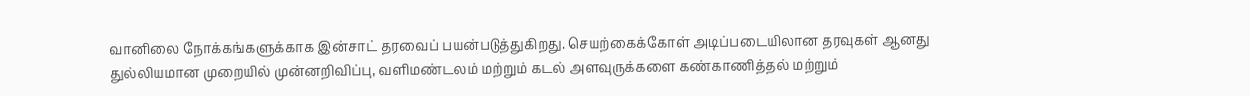வானிலை நோக்கங்களுக்காக இன்சாட் தரவைப் பயன்படுத்துகிறது. செயற்கைக்கோள் அடிப்படையிலான தரவுகள் ஆனது துல்லியமான முறையில் முன்னறிவிப்பு, வளிமண்டலம் மற்றும் கடல் அளவுருக்களை கண்காணித்தல் மற்றும்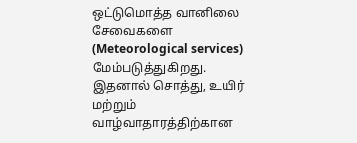ஒட்டுமொத்த வானிலை சேவைகளை (Meteorological services) மேம்படுத்துகிறது. இதனால் சொத்து, உயிர் மற்றும் வாழ்வாதாரத்திற்கான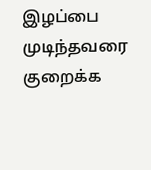இழப்பை முடிந்தவரை குறைக்க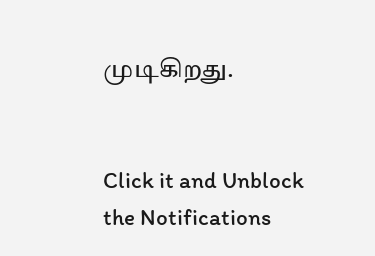முடிகிறது.


Click it and Unblock the Notifications